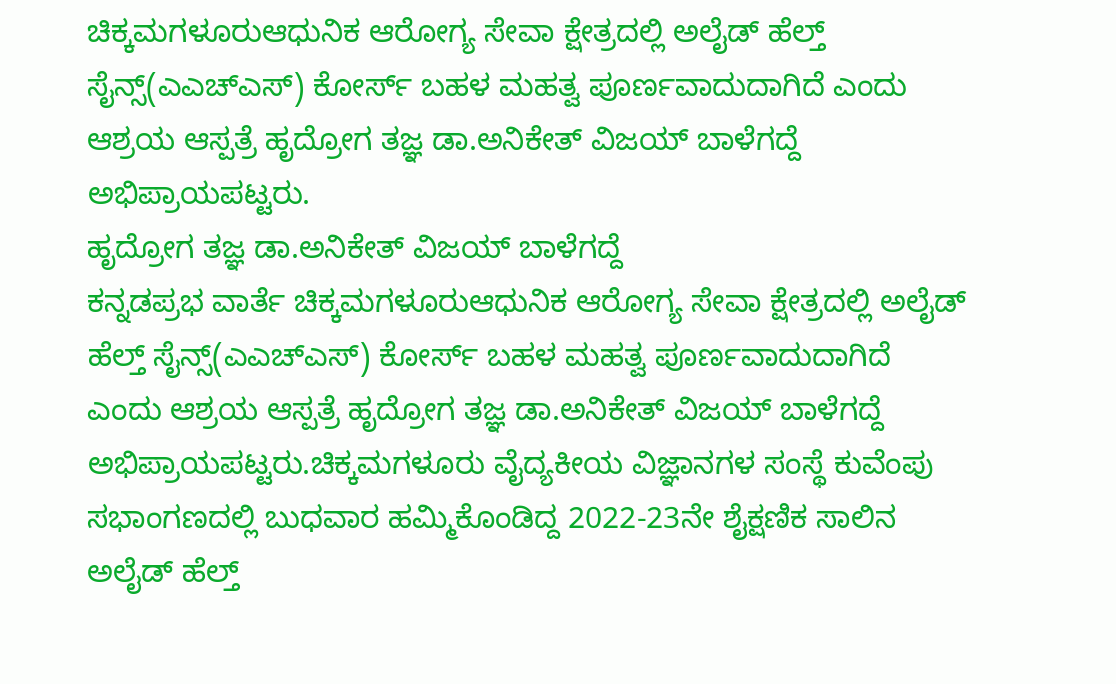ಚಿಕ್ಕಮಗಳೂರುಆಧುನಿಕ ಆರೋಗ್ಯ ಸೇವಾ ಕ್ಷೇತ್ರದಲ್ಲಿ ಅಲೈಡ್ ಹೆಲ್ತ್ ಸೈನ್ಸ್(ಎಎಚ್ಎಸ್) ಕೋರ್ಸ್ ಬಹಳ ಮಹತ್ವ ಪೂರ್ಣವಾದುದಾಗಿದೆ ಎಂದು ಆಶ್ರಯ ಆಸ್ಪತ್ರೆ ಹೃದ್ರೋಗ ತಜ್ಞ ಡಾ.ಅನಿಕೇತ್ ವಿಜಯ್ ಬಾಳೆಗದ್ದೆ ಅಭಿಪ್ರಾಯಪಟ್ಟರು.
ಹೃದ್ರೋಗ ತಜ್ಞ ಡಾ.ಅನಿಕೇತ್ ವಿಜಯ್ ಬಾಳೆಗದ್ದೆ
ಕನ್ನಡಪ್ರಭ ವಾರ್ತೆ ಚಿಕ್ಕಮಗಳೂರುಆಧುನಿಕ ಆರೋಗ್ಯ ಸೇವಾ ಕ್ಷೇತ್ರದಲ್ಲಿ ಅಲೈಡ್ ಹೆಲ್ತ್ ಸೈನ್ಸ್(ಎಎಚ್ಎಸ್) ಕೋರ್ಸ್ ಬಹಳ ಮಹತ್ವ ಪೂರ್ಣವಾದುದಾಗಿದೆ ಎಂದು ಆಶ್ರಯ ಆಸ್ಪತ್ರೆ ಹೃದ್ರೋಗ ತಜ್ಞ ಡಾ.ಅನಿಕೇತ್ ವಿಜಯ್ ಬಾಳೆಗದ್ದೆ ಅಭಿಪ್ರಾಯಪಟ್ಟರು.ಚಿಕ್ಕಮಗಳೂರು ವೈದ್ಯಕೀಯ ವಿಜ್ಞಾನಗಳ ಸಂಸ್ಥೆ ಕುವೆಂಪು ಸಭಾಂಗಣದಲ್ಲಿ ಬುಧವಾರ ಹಮ್ಮಿಕೊಂಡಿದ್ದ 2022-23ನೇ ಶೈಕ್ಷಣಿಕ ಸಾಲಿನ ಅಲೈಡ್ ಹೆಲ್ತ್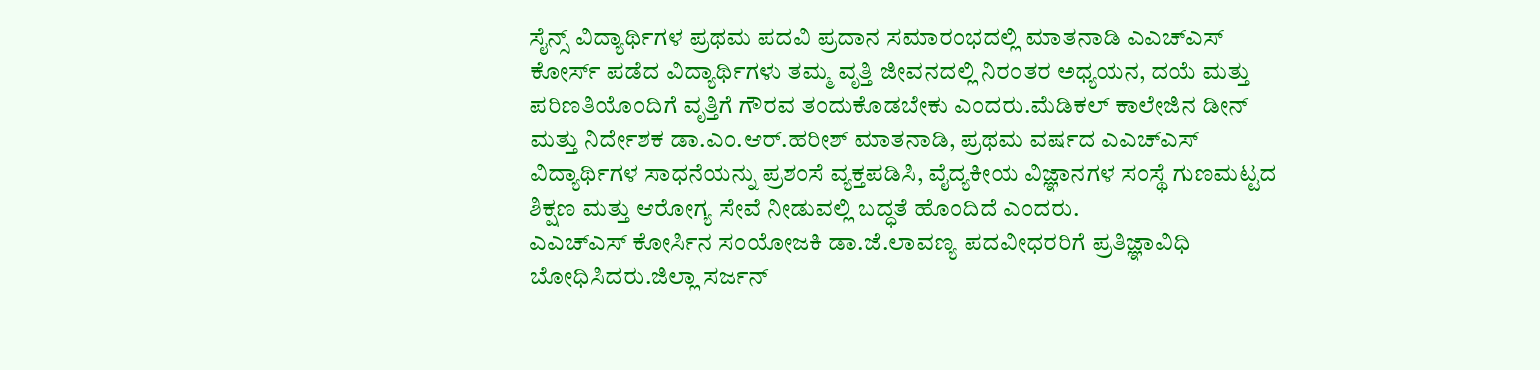ಸೈನ್ಸ್ ವಿದ್ಯಾರ್ಥಿಗಳ ಪ್ರಥಮ ಪದವಿ ಪ್ರದಾನ ಸಮಾರಂಭದಲ್ಲಿ ಮಾತನಾಡಿ ಎಎಚ್ಎಸ್ ಕೋರ್ಸ್ ಪಡೆದ ವಿದ್ಯಾರ್ಥಿಗಳು ತಮ್ಮ ವೃತ್ತಿ ಜೀವನದಲ್ಲಿ ನಿರಂತರ ಅಧ್ಯಯನ, ದಯೆ ಮತ್ತು ಪರಿಣತಿಯೊಂದಿಗೆ ವೃತ್ತಿಗೆ ಗೌರವ ತಂದುಕೊಡಬೇಕು ಎಂದರು.ಮೆಡಿಕಲ್ ಕಾಲೇಜಿನ ಡೀನ್ ಮತ್ತು ನಿರ್ದೇಶಕ ಡಾ.ಎಂ.ಆರ್.ಹರೀಶ್ ಮಾತನಾಡಿ, ಪ್ರಥಮ ವರ್ಷದ ಎಎಚ್ಎಸ್ ವಿದ್ಯಾರ್ಥಿಗಳ ಸಾಧನೆಯನ್ನು ಪ್ರಶಂಸೆ ವ್ಯಕ್ತಪಡಿಸಿ, ವೈದ್ಯಕೀಯ ವಿಜ್ಞಾನಗಳ ಸಂಸ್ಥೆ ಗುಣಮಟ್ಟದ ಶಿಕ್ಷಣ ಮತ್ತು ಆರೋಗ್ಯ ಸೇವೆ ನೀಡುವಲ್ಲಿ ಬದ್ಧತೆ ಹೊಂದಿದೆ ಎಂದರು.
ಎಎಚ್ಎಸ್ ಕೋರ್ಸಿನ ಸಂಯೋಜಕಿ ಡಾ.ಜೆ.ಲಾವಣ್ಯ ಪದವೀಧರರಿಗೆ ಪ್ರತಿಜ್ಞಾವಿಧಿ ಬೋಧಿಸಿದರು.ಜಿಲ್ಲಾ ಸರ್ಜನ್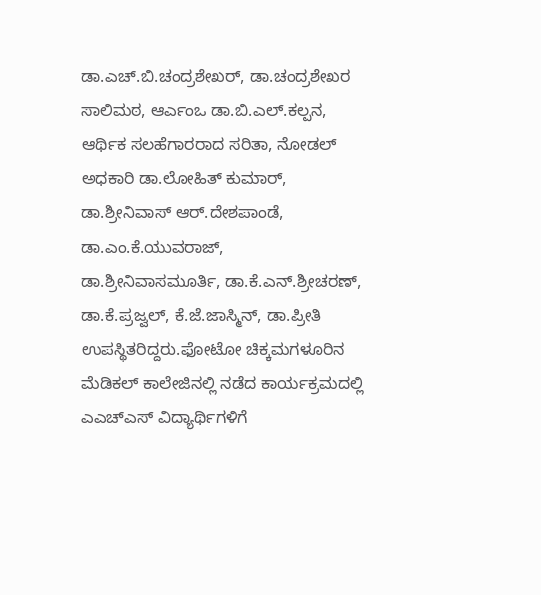ಡಾ.ಎಚ್.ಬಿ.ಚಂದ್ರಶೇಖರ್, ಡಾ.ಚಂದ್ರಶೇಖರ ಸಾಲಿಮಠ, ಆರ್ಎಂಒ ಡಾ.ಬಿ.ಎಲ್.ಕಲ್ಪನ, ಆರ್ಥಿಕ ಸಲಹೆಗಾರರಾದ ಸರಿತಾ, ನೋಡಲ್ ಅಧಕಾರಿ ಡಾ.ಲೋಹಿತ್ ಕುಮಾರ್, ಡಾ.ಶ್ರೀನಿವಾಸ್ ಆರ್.ದೇಶಪಾಂಡೆ, ಡಾ.ಎಂ.ಕೆ.ಯುವರಾಜ್, ಡಾ.ಶ್ರೀನಿವಾಸಮೂರ್ತಿ, ಡಾ.ಕೆ.ಎನ್.ಶ್ರೀಚರಣ್, ಡಾ.ಕೆ.ಪ್ರಜ್ವಲ್, ಕೆ.ಜೆ.ಜಾಸ್ಮಿನ್, ಡಾ.ಪ್ರೀತಿ ಉಪಸ್ಥಿತರಿದ್ದರು.ಫೋಟೋ ಚಿಕ್ಕಮಗಳೂರಿನ ಮೆಡಿಕಲ್ ಕಾಲೇಜಿನಲ್ಲಿ ನಡೆದ ಕಾರ್ಯಕ್ರಮದಲ್ಲಿ ಎಎಚ್ಎಸ್ ವಿದ್ಯಾರ್ಥಿಗಳಿಗೆ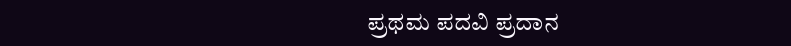ಪ್ರಥಮ ಪದವಿ ಪ್ರದಾನ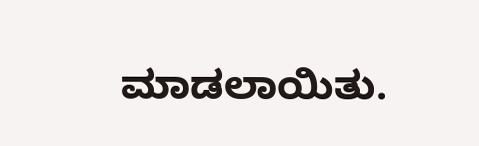ಮಾಡಲಾಯಿತು.